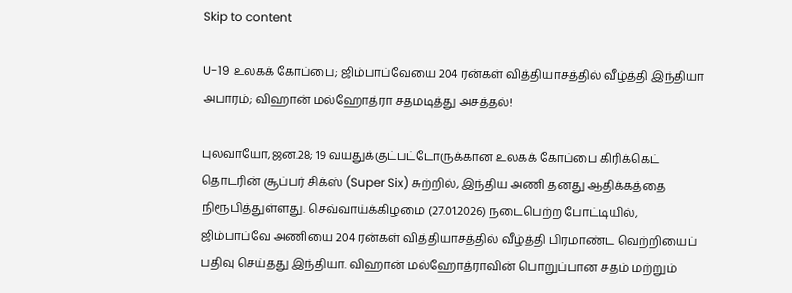Skip to content

U-19 உலகக் கோப்பை; ஜிம்பாப்வேயை 204 ரன்கள் வித்தியாசத்தில் வீழ்த்தி இந்தியா அபாரம்; விஹான் மல்ஹோத்ரா சதமடித்து அசத்தல்!

புலவாயோ,ஜன.28; 19 வயதுக்குட்பட்டோருக்கான உலகக் கோப்பை கிரிக்கெட் தொடரின் சூப்பர் சிக்ஸ் (Super Six) சுற்றில், இந்திய அணி தனது ஆதிக்கத்தை நிரூபித்துள்ளது. செவ்வாய்க்கிழமை (27.01.2026) நடைபெற்ற போட்டியில், ஜிம்பாப்வே அணியை 204 ரன்கள் வித்தியாசத்தில் வீழ்த்தி பிரமாண்ட வெற்றியைப் பதிவு செய்தது இந்தியா. விஹான் மல்ஹோத்ராவின் பொறுப்பான சதம் மற்றும்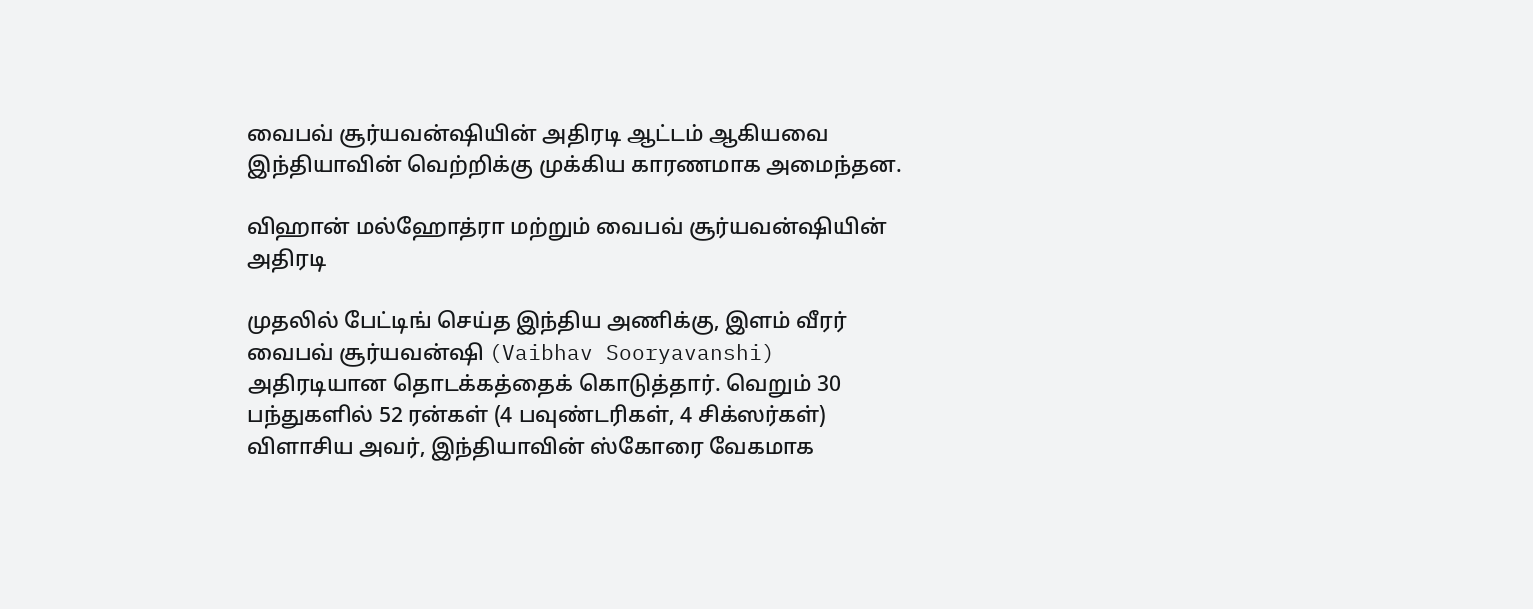வைபவ் சூர்யவன்ஷியின் அதிரடி ஆட்டம் ஆகியவை இந்தியாவின் வெற்றிக்கு முக்கிய காரணமாக அமைந்தன.

விஹான் மல்ஹோத்ரா மற்றும் வைபவ் சூர்யவன்ஷியின் அதிரடி

முதலில் பேட்டிங் செய்த இந்திய அணிக்கு, இளம் வீரர் வைபவ் சூர்யவன்ஷி (Vaibhav Sooryavanshi) அதிரடியான தொடக்கத்தைக் கொடுத்தார். வெறும் 30 பந்துகளில் 52 ரன்கள் (4 பவுண்டரிகள், 4 சிக்ஸர்கள்) விளாசிய அவர், இந்தியாவின் ஸ்கோரை வேகமாக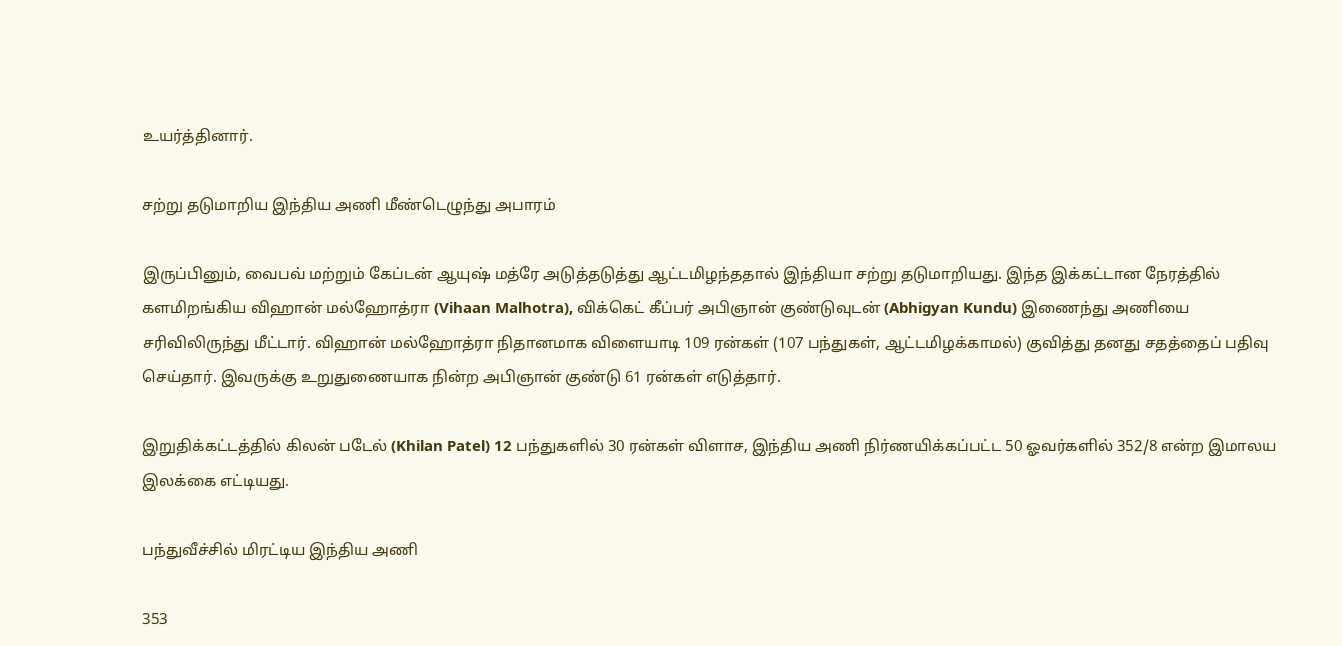உயர்த்தினார்.

சற்று தடுமாறிய இந்திய அணி மீண்டெழுந்து அபாரம்

இருப்பினும், வைபவ் மற்றும் கேப்டன் ஆயுஷ் மத்ரே அடுத்தடுத்து ஆட்டமிழந்ததால் இந்தியா சற்று தடுமாறியது. இந்த இக்கட்டான நேரத்தில் களமிறங்கிய விஹான் மல்ஹோத்ரா (Vihaan Malhotra), விக்கெட் கீப்பர் அபிஞான் குண்டுவுடன் (Abhigyan Kundu) இணைந்து அணியை சரிவிலிருந்து மீட்டார். விஹான் மல்ஹோத்ரா நிதானமாக விளையாடி 109 ரன்கள் (107 பந்துகள், ஆட்டமிழக்காமல்) குவித்து தனது சதத்தைப் பதிவு செய்தார். இவருக்கு உறுதுணையாக நின்ற அபிஞான் குண்டு 61 ரன்கள் எடுத்தார்.

இறுதிக்கட்டத்தில் கிலன் படேல் (Khilan Patel) 12 பந்துகளில் 30 ரன்கள் விளாச, இந்திய அணி நிர்ணயிக்கப்பட்ட 50 ஓவர்களில் 352/8 என்ற இமாலய இலக்கை எட்டியது.

பந்துவீச்சில் மிரட்டிய இந்திய அணி

353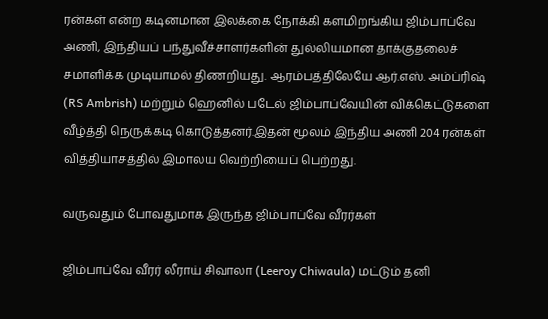ரன்கள் என்ற கடினமான இலக்கை நோக்கி களமிறங்கிய ஜிம்பாப்வே அணி, இந்தியப் பந்துவீச்சாளர்களின் துல்லியமான தாக்குதலைச் சமாளிக்க முடியாமல் திணறியது. ஆரம்பத்திலேயே ஆர்.எஸ். அம்ப்ரிஷ் (RS Ambrish) மற்றும் ஹெனில் படேல் ஜிம்பாப்வேயின் விக்கெட்டுகளை வீழ்த்தி நெருக்கடி கொடுத்தனர்.இதன் மூலம் இந்திய அணி 204 ரன்கள் வித்தியாசத்தில் இமாலய வெற்றியைப் பெற்றது.

வருவதும் போவதுமாக இருந்த ஜிம்பாப்வே வீரர்கள்

ஜிம்பாப்வே வீரர் லீராய் சிவாலா (Leeroy Chiwaula) மட்டும் தனி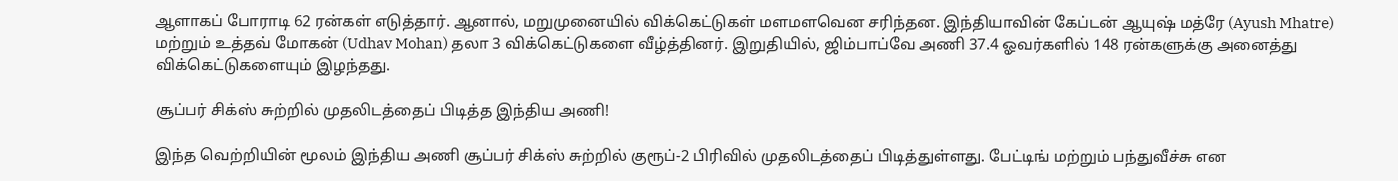ஆளாகப் போராடி 62 ரன்கள் எடுத்தார். ஆனால், மறுமுனையில் விக்கெட்டுகள் மளமளவென சரிந்தன. இந்தியாவின் கேப்டன் ஆயுஷ் மத்ரே (Ayush Mhatre) மற்றும் உத்தவ் மோகன் (Udhav Mohan) தலா 3 விக்கெட்டுகளை வீழ்த்தினர். இறுதியில், ஜிம்பாப்வே அணி 37.4 ஓவர்களில் 148 ரன்களுக்கு அனைத்து விக்கெட்டுகளையும் இழந்தது.

சூப்பர் சிக்ஸ் சுற்றில் முதலிடத்தைப் பிடித்த இந்திய அணி!

இந்த வெற்றியின் மூலம் இந்திய அணி சூப்பர் சிக்ஸ் சுற்றில் குரூப்-2 பிரிவில் முதலிடத்தைப் பிடித்துள்ளது. பேட்டிங் மற்றும் பந்துவீச்சு என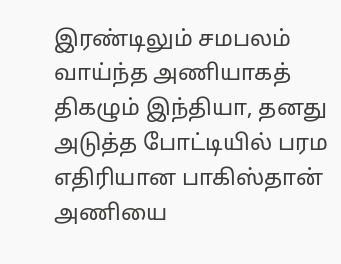இரண்டிலும் சமபலம் வாய்ந்த அணியாகத் திகழும் இந்தியா, தனது அடுத்த போட்டியில் பரம எதிரியான பாகிஸ்தான் அணியை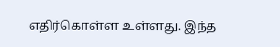எதிர்கொள்ள உள்ளது. இந்த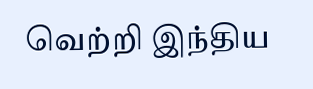வெற்றி இந்திய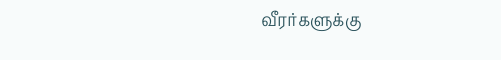வீரர்களுக்கு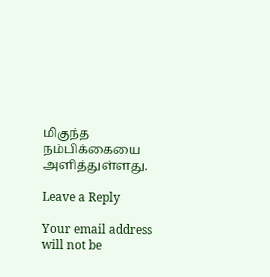மிகுந்த நம்பிக்கையை அளித்துள்ளது.

Leave a Reply

Your email address will not be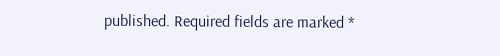published. Required fields are marked *